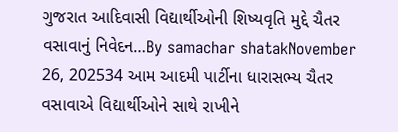ગુજરાત આદિવાસી વિદ્યાર્થીઓની શિષ્યવૃતિ મુદ્દે ચૈતર વસાવાનું નિવેદન…By samachar shatakNovember 26, 202534 આમ આદમી પાર્ટીના ધારાસભ્ય ચૈતર વસાવાએ વિદ્યાર્થીઓને સાથે રાખીને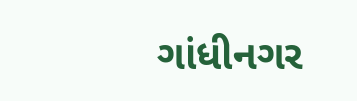ગાંધીનગર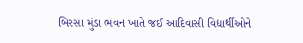બિરસા મુંડા ભવન ખાતે જઈ આદિવાસી વિદ્યાર્થીઓને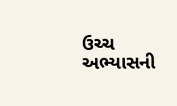ઉચ્ચ અભ્યાસની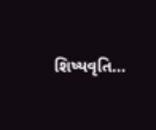શિષ્યવૃતિ…